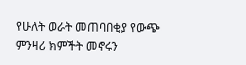የሁለት ወራት መጠባበቂያ የውጭ ምንዛሪ ክምችት መኖሩን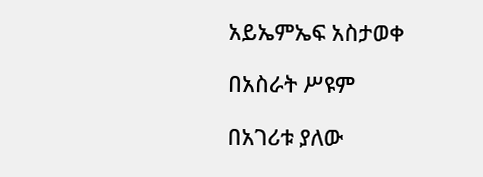አይኤምኤፍ አስታወቀ

በአስራት ሥዩም

በአገሪቱ ያለው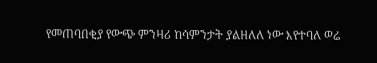የመጠባበቂያ የውጭ ምንዛሪ ከሳምንታት ያልዘለለ ነው እየተባለ ወሬ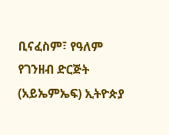ቢናፈስም፣ የዓለም የገንዘብ ድርጅት (አይኤምኤፍ) ኢትዮጵያ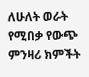ለሁለት ወራት የሚበቃ የውጭ ምንዛሪ ክምችት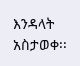እንዳላት አስታወቀ፡፡